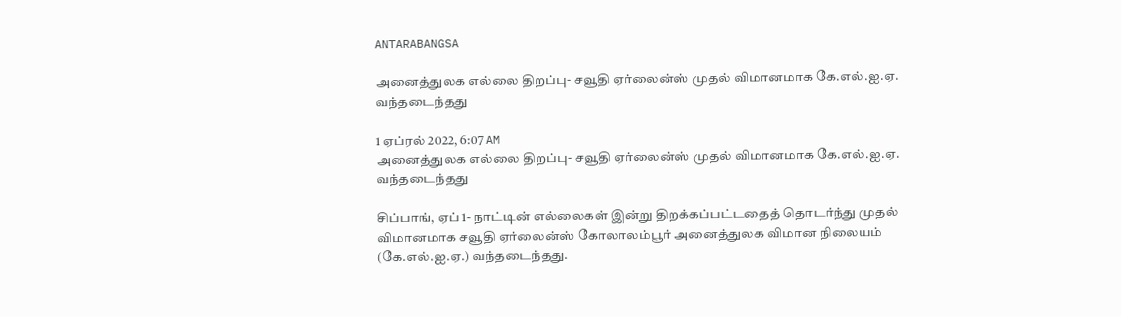ANTARABANGSA

அனைத்துலக எல்லை திறப்பு- சவூதி ஏர்லைன்ஸ் முதல் விமானமாக கே.எல்.ஐ.ஏ. வந்தடைந்தது

1 ஏப்ரல் 2022, 6:07 AM
அனைத்துலக எல்லை திறப்பு- சவூதி ஏர்லைன்ஸ் முதல் விமானமாக கே.எல்.ஐ.ஏ. வந்தடைந்தது

சிப்பாங், ஏப் 1- நாட்டின் எல்லைகள் இன்று திறக்கப்பட்டதைத் தொடர்ந்து முதல் விமானமாக சவூதி ஏர்லைன்ஸ் கோலாலம்பூர் அனைத்துலக விமான நிலையம் (கே.எல்.ஐ.ஏ.) வந்தடைந்தது.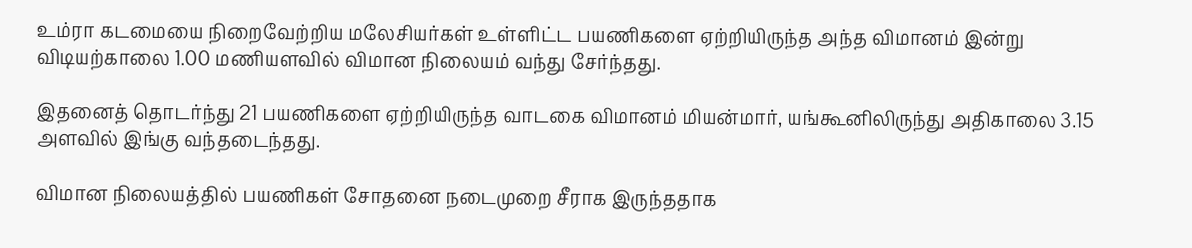உம்ரா கடமையை நிறைவேற்றிய மலேசியர்கள் உள்ளிட்ட பயணிகளை ஏற்றியிருந்த அந்த விமானம் இன்று விடியற்காலை 1.00 மணியளவில் விமான நிலையம் வந்து சேர்ந்தது.

இதனைத் தொடர்ந்து 21 பயணிகளை ஏற்றியிருந்த வாடகை விமானம் மியன்மார், யங்கூனிலிருந்து அதிகாலை 3.15 அளவில் இங்கு வந்தடைந்தது.

விமான நிலையத்தில் பயணிகள் சோதனை நடைமுறை சீராக இருந்ததாக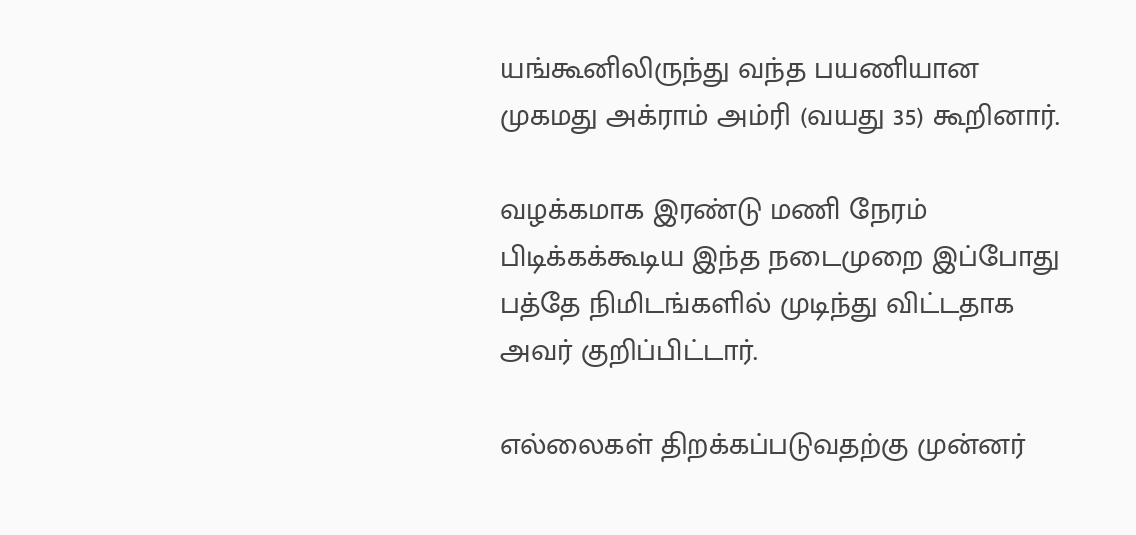யங்கூனிலிருந்து வந்த பயணியான முகமது அக்ராம் அம்ரி (வயது 35) கூறினார்.

வழக்கமாக இரண்டு மணி நேரம் பிடிக்கக்கூடிய இந்த நடைமுறை இப்போது பத்தே நிமிடங்களில் முடிந்து விட்டதாக  அவர் குறிப்பிட்டார்.

எல்லைகள் திறக்கப்படுவதற்கு முன்னர்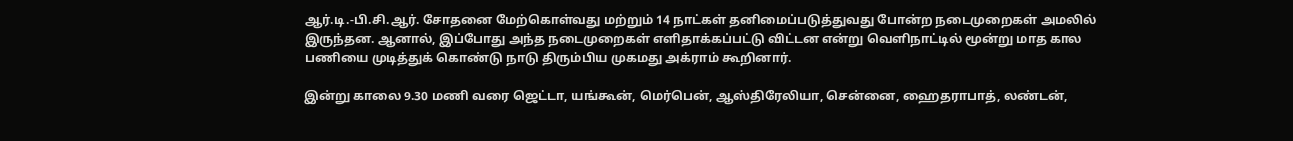ஆர்.டி.-பி.சி.ஆர். சோதனை மேற்கொள்வது மற்றும் 14 நாட்கள் தனிமைப்படுத்துவது போன்ற நடைமுறைகள் அமலில் இருந்தன. ஆனால், இப்போது அந்த நடைமுறைகள் எளிதாக்கப்பட்டு விட்டன என்று வெளிநாட்டில் மூன்று மாத கால பணியை முடித்துக் கொண்டு நாடு திரும்பிய முகமது அக்ராம் கூறினார்.

இன்று காலை 9.30 மணி வரை ஜெட்டா, யங்கூன், மெர்பென், ஆஸ்திரேலியா, சென்னை, ஹைதராபாத், லண்டன்,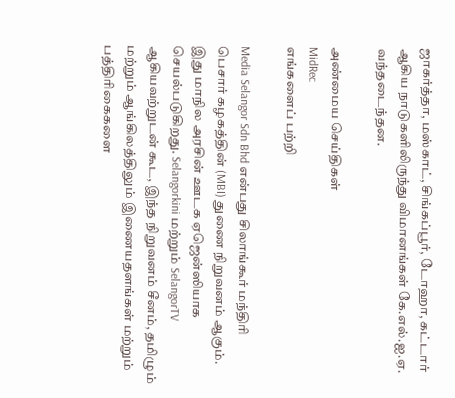ஜாகர்த்தா, மஸ்காட், சிங்கப்பூர், டோஹா, கட்டார் ஆகிய நாடுகளிலிருந்து விமானங்கள் கே.எல்.ஐ.ஏ. வந்தடைந்தன.

அண்மைய செய்திகள்
MidRec
எங்களைப் பற்றி

Media Selangor Sdn Bhd என்பது சிலாங்கூர் மந்திரி பெசார் கழகத்தின் (MBI) துணை நிறுவனம் ஆகும். இது மாநில அரசின் ஊடக ஏஜென்ஸியாக செயல்படுகிறது. Selangorkini மற்றும் SelangorTV ஆகியவற்றுடன் கூட, இந்த நிறுவனம் சீனம், தமிழும் மற்றும் ஆங்கிலத்திலும் இணையதளங்கள் மற்றும் பத்திரிகைகளை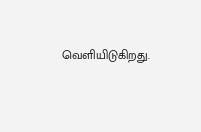வெளியிடுகிறது.